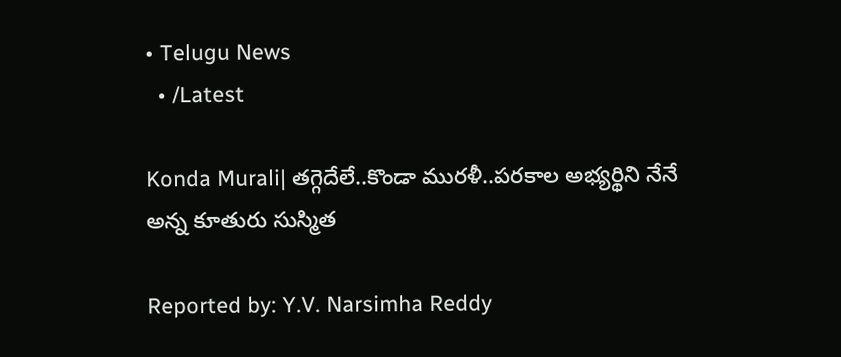• Telugu News
  • /Latest

Konda Murali| తగ్గెదేలే..కొండా మురళీ..పరకాల అభ్యర్థిని నేనే అన్న కూతురు సుస్మిత

Reported by: Y.V. Narsimha Reddy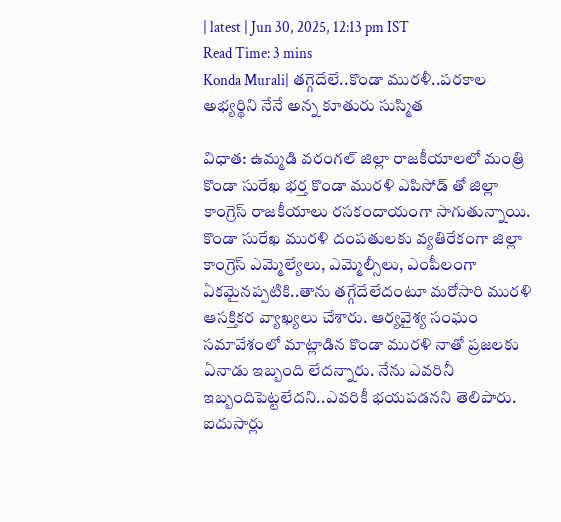| latest | Jun 30, 2025, 12:13 pm IST
Read Time: 3 mins
Konda Murali| తగ్గెదేలే..కొండా మురళీ..పరకాల అభ్యర్థిని నేనే అన్న కూతురు సుస్మిత

విధాత: ఉమ్మడి వరంగల్ జిల్లా రాజకీయాలలో మంత్రి కొండా సురేఖ భర్త కొండా మురళి ఎపిసోడ్ తో జిల్లా కాంగ్రెస్ రాజకీయాలు రసకందాయంగా సాగుతున్నాయి. కొండా సురేఖ మురళి దంపతులకు వ్యతిరేకంగా జిల్లా కాంగ్రెస్ ఎమ్మెల్యేలు, ఎమ్మెల్సీలు, ఎంపీలంగా ఏకమైనప్పటికి..తాను తగ్గేదేలేదంటూ మరోసారి మురళి ఆసక్తికర వ్యాఖ్యలు చేశారు. ఆర్యవైశ్య సంఘం సమావేశంలో మాట్లాడిన కొండా మురళి నాతో ప్రజలకు ఏనాడు ఇబ్బంది లేదన్నారు. నేను ఎవరినీ ఇబ్బందిపెట్టలేదని..ఎవరికీ భయపడనని తెలిపారు. ఐదుసార్లు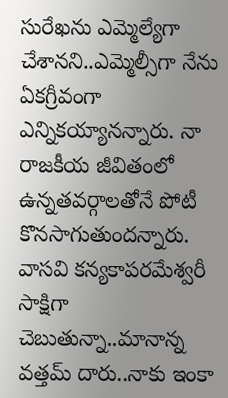సురేఖను ఎమ్మెల్యేగా చేశానని..ఎమ్మెల్సీగా నేను ఏకగ్రీవంగా ఎన్నికయ్యానన్నారు. నా రాజకీయ జీవితంలో ఉన్నతవర్గాలతోనే పోటీ కొనసాగుతుందన్నారు. వాసవి కన్యకాపరమేశ్వరీ సాక్షిగా చెబుతున్నా..మానాన్న వత్తమ్ దారు..నాకు ఇంకా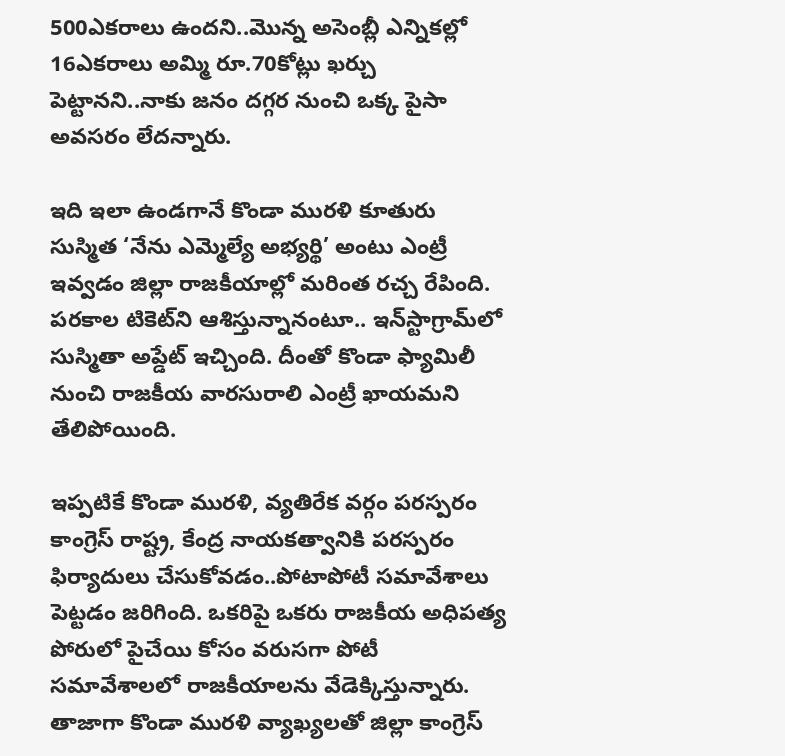500ఎకరాలు ఉందని..మొన్న అసెంబ్లీ ఎన్నికల్లో 16ఎకరాలు అమ్మి రూ.70కోట్లు ఖర్చు పెట్టానని..నాకు జనం దగ్గర నుంచి ఒక్క పైసా అవసరం లేదన్నారు.

ఇది ఇలా ఉండగానే కొండా మురళి కూతురు సుస్మిత ‘నేను ఎమ్మెల్యే అభ్యర్థి’ అంటు ఎంట్రీ ఇవ్వడం జిల్లా రాజకీయాల్లో మరింత రచ్చ రేపింది. పరకాల టికెట్‌ని ఆశిస్తున్నానంటూ.. ఇన్‌స్టాగ్రామ్‌లో సుస్మితా అప్డేట్ ఇచ్చింది. దీంతో కొండా ఫ్యామిలీ నుంచి రాజకీయ వారసురాలి ఎంట్రీ ఖాయమని తేలిపోయింది.

ఇప్పటికే కొండా మురళి, వ్యతిరేక వర్గం పరస్పరం కాంగ్రెస్ రాష్ట్ర, కేంద్ర నాయకత్వానికి పరస్పరం ఫిర్యాదులు చేసుకోవడం..పోటాపోటీ సమావేశాలు పెట్టడం జరిగింది. ఒకరిపై ఒకరు రాజకీయ అధిపత్య పోరులో పైచేయి కోసం వరుసగా పోటీ సమావేశాలలో రాజకీయాలను వేడెక్కిస్తున్నారు. తాజాగా కొండా మురళి వ్యాఖ్యలతో జిల్లా కాంగ్రెస్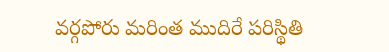వర్గపోరు మరింత ముదిరే పరిస్థితి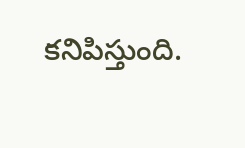కనిపిస్తుంది.